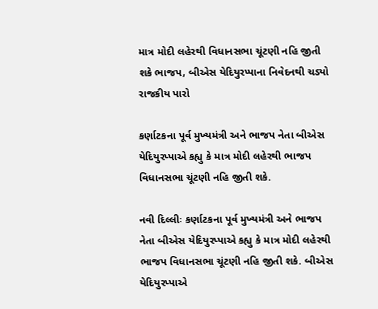માત્ર મોદી લહેરથી વિધાનસભા ચૂંટણી નહિ જીતી શકે ભાજપ, બીએસ યેદિયુરપ્પાના નિવેદનથી ચડ્યો રાજકીય પારો

કર્ણાટકના પૂર્વ મુખ્યમંત્રી અને ભાજપ નેતા બીએસ યેદિયુરપ્પાએ કહ્યુ કે માત્ર મોદી લહેરથી ભાજપ વિધાનસભા ચૂંટણી નહિ જીતી શકે.

નવી દિલ્લીઃ કર્ણાટકના પૂર્વ મુખ્યમંત્રી અને ભાજપ નેતા બીએસ યેદિયુરપ્પાએ કહ્યુ કે માત્ર મોદી લહેરથી ભાજપ વિધાનસભા ચૂંટણી નહિ જીતી શકે. બીએસ યેદિયુરપ્પાએ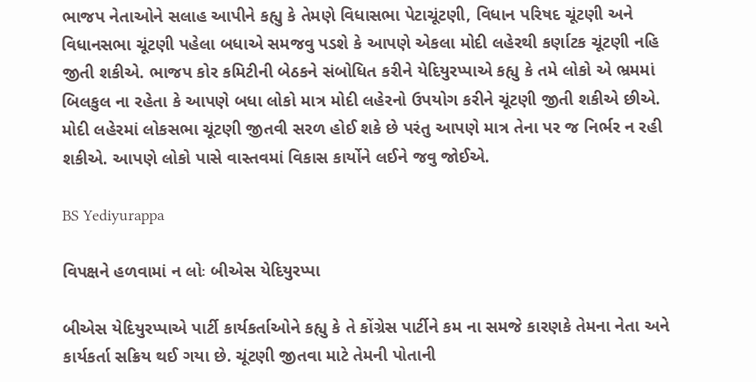ભાજપ નેતાઓને સલાહ આપીને કહ્યુ કે તેમણે વિધાસભા પેટાચૂંટણી, વિધાન પરિષદ ચૂંટણી અને વિધાનસભા ચૂંટણી પહેલા બધાએ સમજવુ પડશે કે આપણે એકલા મોદી લહેરથી કર્ણાટક ચૂંટણી નહિ જીતી શકીએ. ભાજપ કોર કમિટીની બેઠકને સંબોધિત કરીને યેદિયુરપ્પાએ કહ્યુ કે તમે લોકો એ ભ્રમમાં બિલકુલ ના રહેતા કે આપણે બધા લોકો માત્ર મોદી લહેરનો ઉપયોગ કરીને ચૂંટણી જીતી શકીએ છીએ. મોદી લહેરમાં લોકસભા ચૂંટણી જીતવી સરળ હોઈ શકે છે પરંતુ આપણે માત્ર તેના પર જ નિર્ભર ન રહી શકીએ. આપણે લોકો પાસે વાસ્તવમાં વિકાસ કાર્યોને લઈને જવુ જોઈએ.

BS Yediyurappa

વિપક્ષને હળવામાં ન લોઃ બીએસ યેદિયુરપ્પા

બીએસ યેદિયુરપ્પાએ પાર્ટી કાર્યકર્તાઓને કહ્યુ કે તે કોંગ્રેસ પાર્ટીને કમ ના સમજે કારણકે તેમના નેતા અને કાર્યકર્તા સક્રિય થઈ ગયા છે. ચૂંટણી જીતવા માટે તેમની પોતાની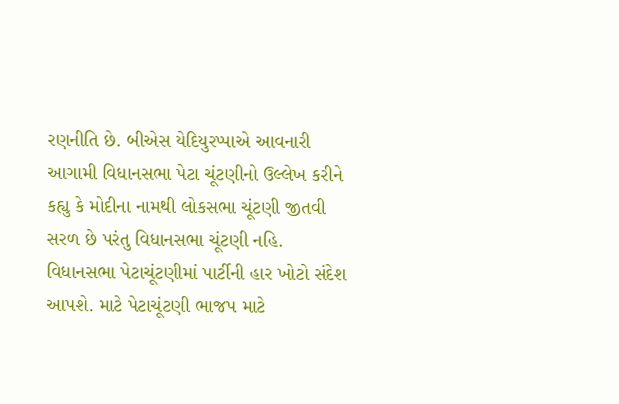રણનીતિ છે. બીએસ યેદિયુરપ્પાએ આવનારી આગામી વિધાનસભા પેટા ચૂંટણીનો ઉલ્લેખ કરીને કહ્યુ કે મોદીના નામથી લોકસભા ચૂંટણી જીતવી સરળ છે પરંતુ વિધાનસભા ચૂંટણી નહિ. વિધાનસભા પેટાચૂંટણીમાં પાર્ટીની હાર ખોટો સંદેશ આપશે. માટે પેટાચૂંટણી ભાજપ માટે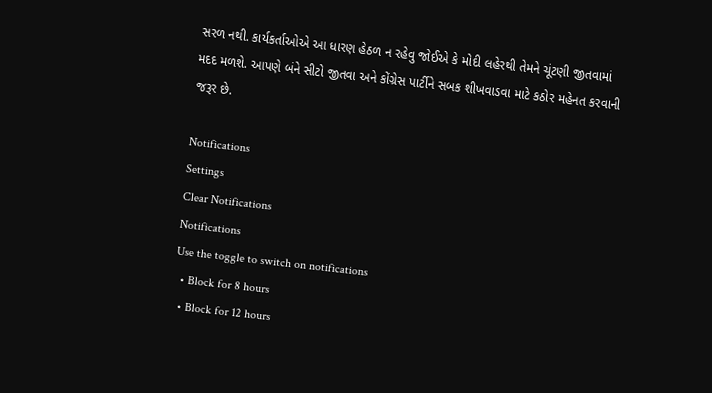સરળ નથી. કાર્યકર્તાઓએ આ ધારણ હેઠળ ન રહેવુ જોઈએ કે મોદી લહેરથી તેમને ચૂંટણી જીતવામાં મદદ મળશે. આપણે બંને સીટો જીતવા અને કોંગ્રેસ પાર્ટીને સબક શીખવાડવા માટે કઠોર મહેનત કરવાની જરૂર છે.

Notifications
Settings
Clear Notifications
Notifications
Use the toggle to switch on notifications
  • Block for 8 hours
  • Block for 12 hours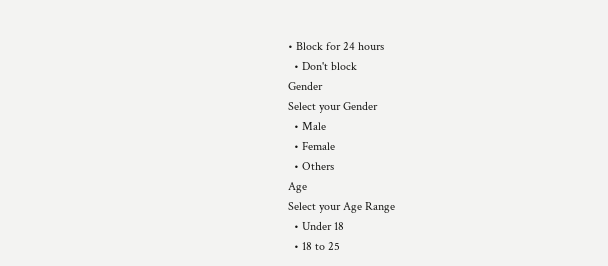• Block for 24 hours
  • Don't block
Gender
Select your Gender
  • Male
  • Female
  • Others
Age
Select your Age Range
  • Under 18
  • 18 to 25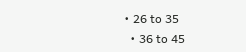• 26 to 35
  • 36 to 45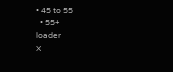• 45 to 55
  • 55+
loader
X